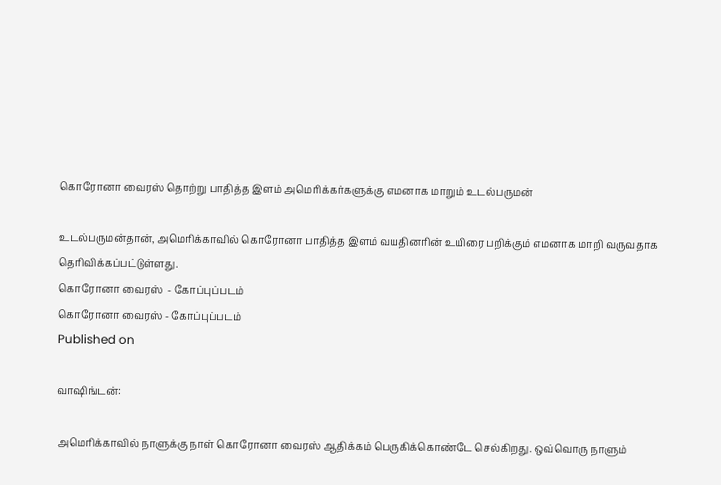கொரோனா வைரஸ் தொற்று பாதித்த இளம் அமெரிக்கர்களுக்கு எமனாக மாறும் உடல்பருமன்

உடல்பருமன்தான், அமெரிக்காவில் கொரோனா பாதித்த இளம் வயதினரின் உயிரை பறிக்கும் எமனாக மாறி வருவதாக தெரிவிக்கப்பட்டுள்ளது.
கொரோனா வைரஸ்  - கோப்புப்படம்
கொரோனா வைரஸ் - கோப்புப்படம்
Published on

வாஷிங்டன்:

அமெரிக்காவில் நாளுக்கு நாள் கொரோனா வைரஸ் ஆதிக்கம் பெருகிக்கொண்டே செல்கிறது. ஒவ்வொரு நாளும்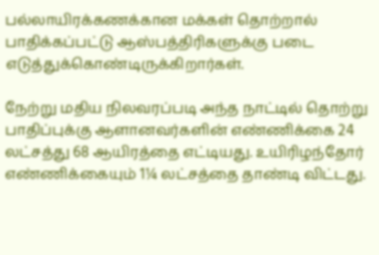பல்லாயிரக்கணக்கான மக்கள் தொற்றால் பாதிக்கப்பட்டு ஆஸ்பத்திரிகளுக்கு படை எடுத்துக்கொண்டிருக்கிறார்கள்.

நேற்று மதிய நிலவரப்படி அந்த நாட்டில் தொற்று பாதிப்புக்கு ஆளானவர்களின் எண்ணிக்கை 24 லட்சத்து 68 ஆயிரத்தை எட்டியது. உயிரிழந்தோர் எண்ணிக்கையும் 1¼ லட்சத்தை தாண்டி விட்டது.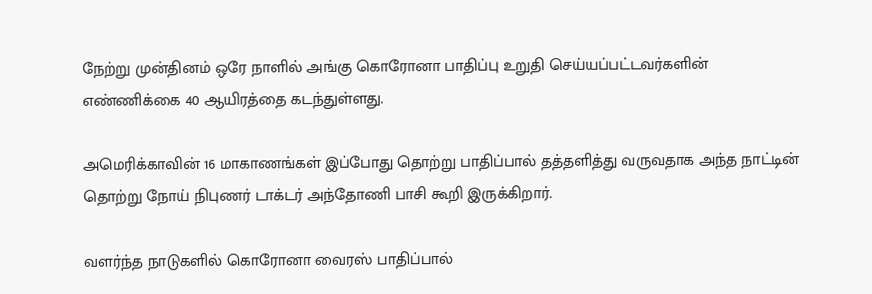நேற்று முன்தினம் ஒரே நாளில் அங்கு கொரோனா பாதிப்பு உறுதி செய்யப்பட்டவர்களின் எண்ணிக்கை 40 ஆயிரத்தை கடந்துள்ளது.

அமெரிக்காவின் 16 மாகாணங்கள் இப்போது தொற்று பாதிப்பால் தத்தளித்து வருவதாக அந்த நாட்டின் தொற்று நோய் நிபுணர் டாக்டர் அந்தோணி பாசி கூறி இருக்கிறார்.

வளர்ந்த நாடுகளில் கொரோனா வைரஸ் பாதிப்பால்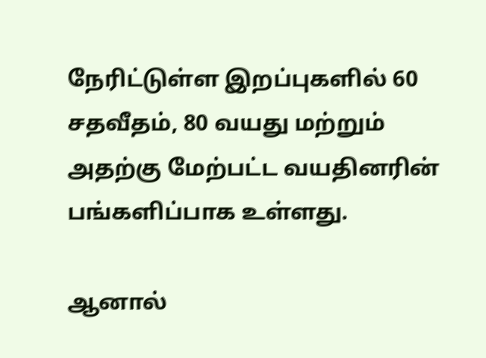நேரிட்டுள்ள இறப்புகளில் 60 சதவீதம், 80 வயது மற்றும் அதற்கு மேற்பட்ட வயதினரின் பங்களிப்பாக உள்ளது.

ஆனால்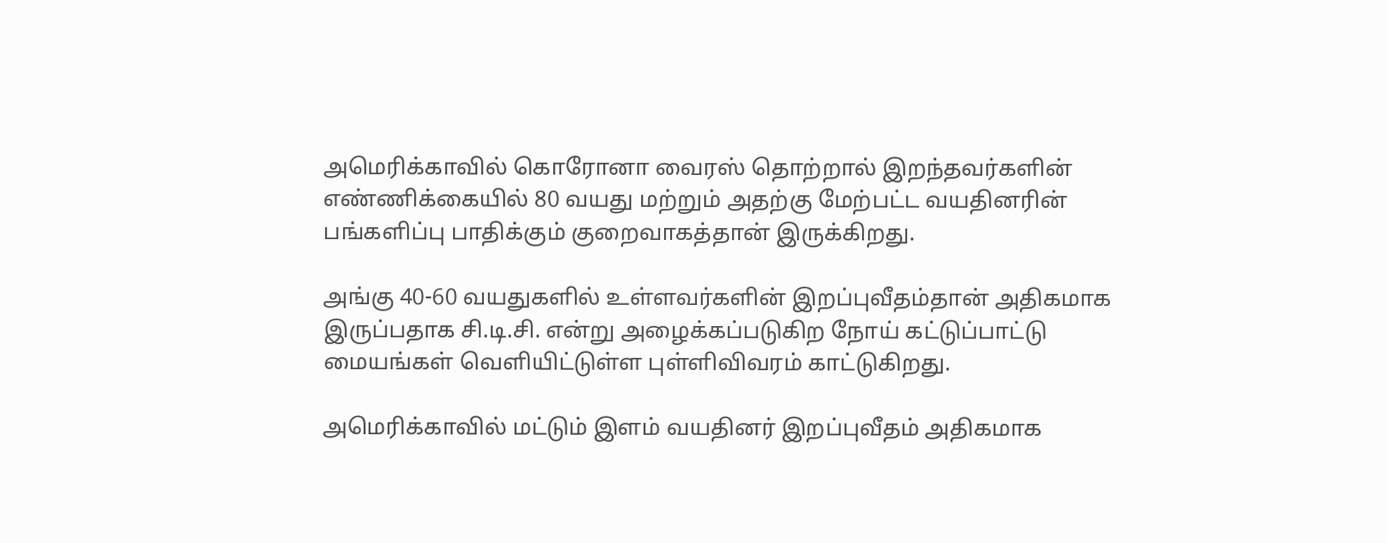அமெரிக்காவில் கொரோனா வைரஸ் தொற்றால் இறந்தவர்களின் எண்ணிக்கையில் 80 வயது மற்றும் அதற்கு மேற்பட்ட வயதினரின் பங்களிப்பு பாதிக்கும் குறைவாகத்தான் இருக்கிறது.

அங்கு 40-60 வயதுகளில் உள்ளவர்களின் இறப்புவீதம்தான் அதிகமாக இருப்பதாக சி.டி.சி. என்று அழைக்கப்படுகிற நோய் கட்டுப்பாட்டு மையங்கள் வெளியிட்டுள்ள புள்ளிவிவரம் காட்டுகிறது.

அமெரிக்காவில் மட்டும் இளம் வயதினர் இறப்புவீதம் அதிகமாக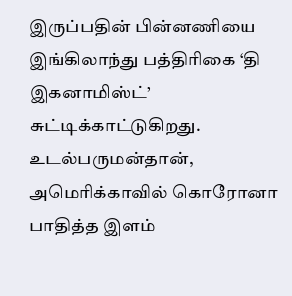இருப்பதின் பின்னணியை இங்கிலாந்து பத்திரிகை ‘தி இகனாமிஸ்ட்’ சுட்டிக்காட்டுகிறது. உடல்பருமன்தான், அமெரிக்காவில் கொரோனா பாதித்த இளம்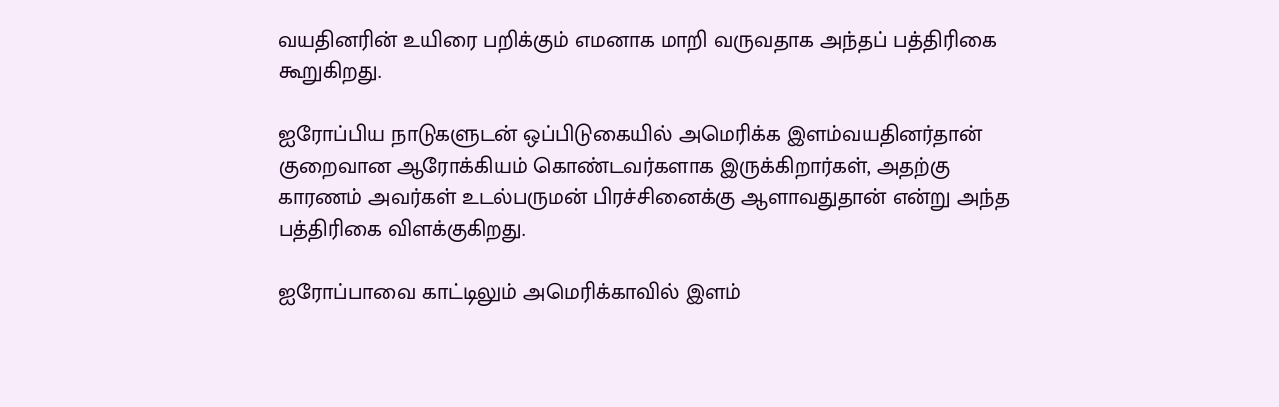வயதினரின் உயிரை பறிக்கும் எமனாக மாறி வருவதாக அந்தப் பத்திரிகை கூறுகிறது.

ஐரோப்பிய நாடுகளுடன் ஒப்பிடுகையில் அமெரிக்க இளம்வயதினர்தான் குறைவான ஆரோக்கியம் கொண்டவர்களாக இருக்கிறார்கள், அதற்கு காரணம் அவர்கள் உடல்பருமன் பிரச்சினைக்கு ஆளாவதுதான் என்று அந்த பத்திரிகை விளக்குகிறது.

ஐரோப்பாவை காட்டிலும் அமெரிக்காவில் இளம்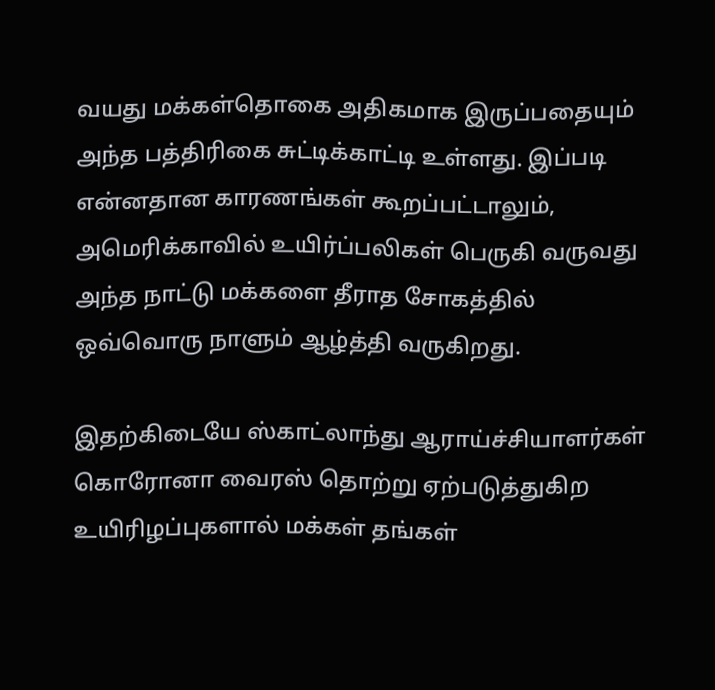வயது மக்கள்தொகை அதிகமாக இருப்பதையும் அந்த பத்திரிகை சுட்டிக்காட்டி உள்ளது. இப்படி என்னதான காரணங்கள் கூறப்பட்டாலும், அமெரிக்காவில் உயிர்ப்பலிகள் பெருகி வருவது அந்த நாட்டு மக்களை தீராத சோகத்தில் ஒவ்வொரு நாளும் ஆழ்த்தி வருகிறது.

இதற்கிடையே ஸ்காட்லாந்து ஆராய்ச்சியாளர்கள் கொரோனா வைரஸ் தொற்று ஏற்படுத்துகிற உயிரிழப்புகளால் மக்கள் தங்கள்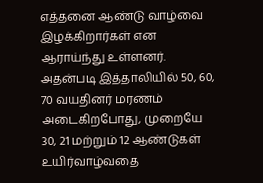எத்தனை ஆண்டு வாழ்வை இழக்கிறார்கள் என ஆராய்ந்து உள்ளனர். அதன்படி இத்தாலியில் 50, 60, 70 வயதினர் மரணம் அடைகிறபோது, முறையே 30, 21 மற்றும் 12 ஆண்டுகள் உயிர்வாழ்வதை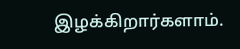இழக்கிறார்களாம்.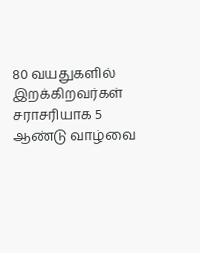80 வயதுகளில் இறக்கிறவர்கள் சராசரியாக 5 ஆண்டு வாழ்வை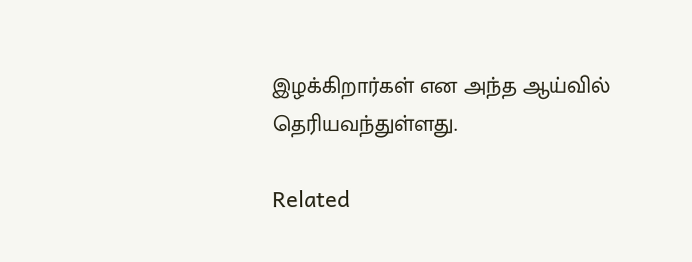இழக்கிறார்கள் என அந்த ஆய்வில் தெரியவந்துள்ளது.

Related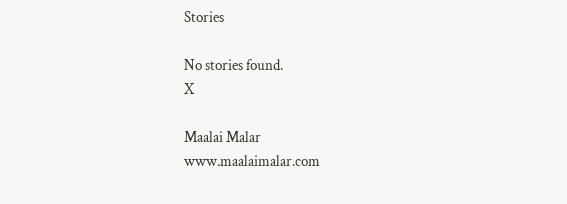Stories

No stories found.
X

Maalai Malar
www.maalaimalar.com